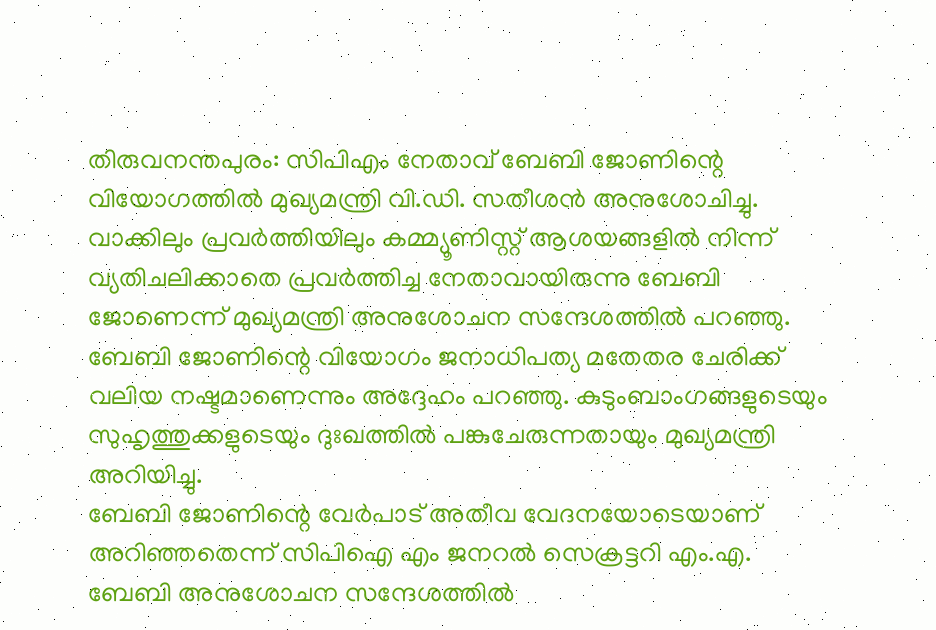തിരുവനന്തപുരം: സിപിഎം നേതാവ് ബേബി ജോണിന്റെ വിയോഗത്തിൽ മുഖ്യമന്ത്രി വി.ഡി. സതീശൻ അനുശോചിച്ചു. വാക്കിലും പ്രവർത്തിയിലും കമ്മ്യൂണിസ്റ്റ് ആശയങ്ങളിൽ നിന്ന് വ്യതിചലിക്കാതെ പ്രവർത്തിച്ച നേതാവായിരുന്നു ബേബി ജോണെന്ന് മുഖ്യമന്ത്രി അനുശോചന സന്ദേശത്തിൽ പറഞ്ഞു.
ബേബി ജോണിന്റെ വിയോഗം ജനാധിപത്യ മതേതര ചേരിക്ക് വലിയ നഷ്ടമാണെന്നും അദ്ദേഹം പറഞ്ഞു. കുടുംബാംഗങ്ങളുടെയും സുഹൃത്തുക്കളുടെയും ദുഃഖത്തിൽ പങ്കുചേരുന്നതായും മുഖ്യമന്ത്രി അറിയിച്ചു.
ബേബി ജോണിന്റെ വേർപാട് അതീവ വേദനയോടെയാണ് അറിഞ്ഞതെന്ന് സിപിഐ എം ജനറൽ സെക്രട്ടറി എം.എ. ബേബി അനുശോചന സന്ദേശത്തിൽ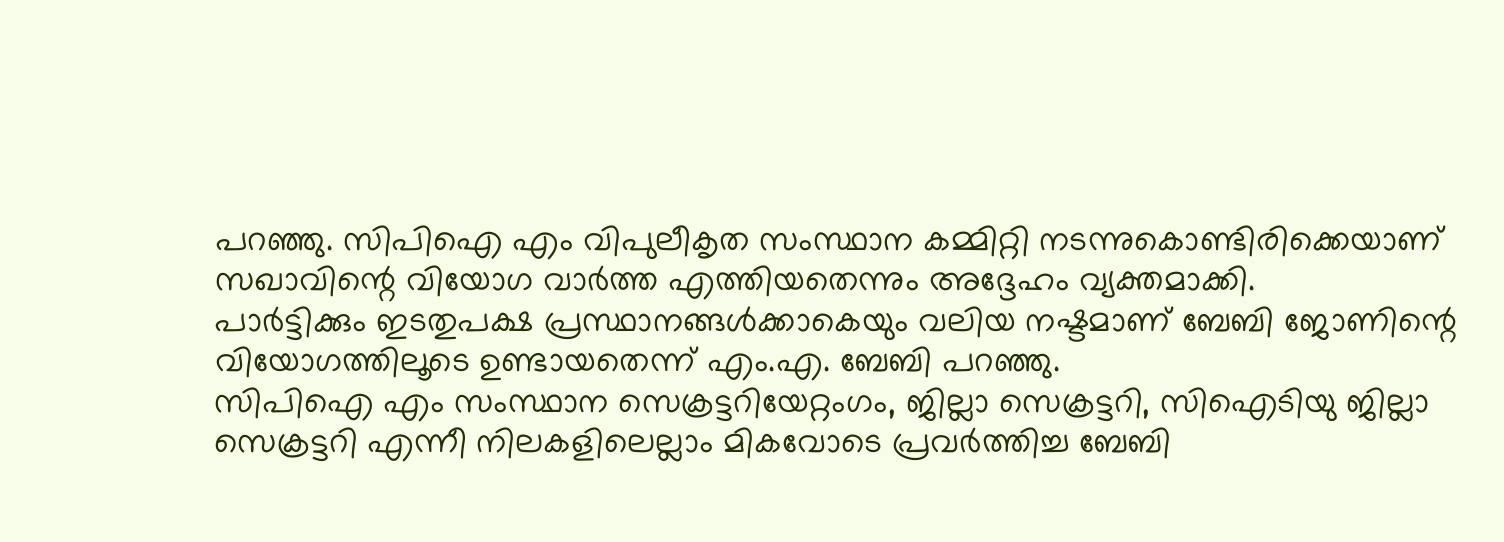പറഞ്ഞു. സിപിഐ എം വിപുലീകൃത സംസ്ഥാന കമ്മിറ്റി നടന്നുകൊണ്ടിരിക്കെയാണ് സഖാവിന്റെ വിയോഗ വാർത്ത എത്തിയതെന്നും അദ്ദേഹം വ്യക്തമാക്കി.
പാർട്ടിക്കും ഇടതുപക്ഷ പ്രസ്ഥാനങ്ങൾക്കാകെയും വലിയ നഷ്ടമാണ് ബേബി ജോണിന്റെ വിയോഗത്തിലൂടെ ഉണ്ടായതെന്ന് എം.എ. ബേബി പറഞ്ഞു.
സിപിഐ എം സംസ്ഥാന സെക്രട്ടറിയേറ്റംഗം, ജില്ലാ സെക്രട്ടറി, സിഐടിയു ജില്ലാ സെക്രട്ടറി എന്നീ നിലകളിലെല്ലാം മികവോടെ പ്രവർത്തിച്ച ബേബി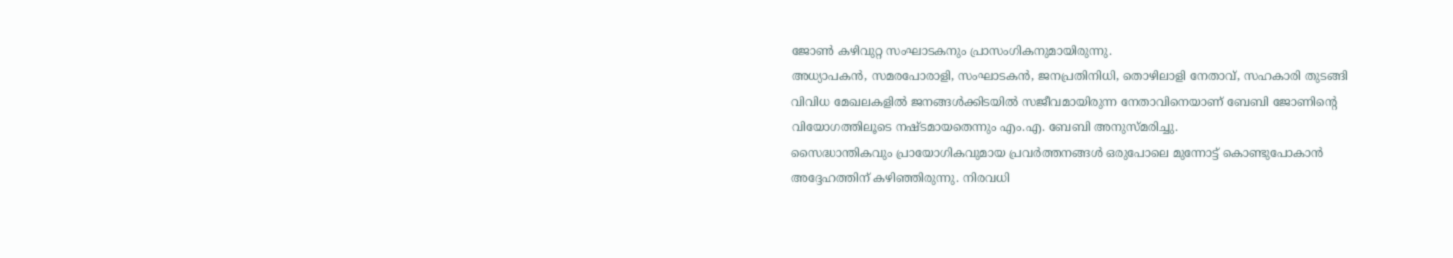ജോൺ കഴിവുറ്റ സംഘാടകനും പ്രാസംഗികനുമായിരുന്നു.
അധ്യാപകൻ, സമരപോരാളി, സംഘാടകൻ, ജനപ്രതിനിധി, തൊഴിലാളി നേതാവ്, സഹകാരി തുടങ്ങി വിവിധ മേഖലകളിൽ ജനങ്ങൾക്കിടയിൽ സജീവമായിരുന്ന നേതാവിനെയാണ് ബേബി ജോണിന്റെ വിയോഗത്തിലൂടെ നഷ്ടമായതെന്നും എം.എ. ബേബി അനുസ്മരിച്ചു.
സൈദ്ധാന്തികവും പ്രായോഗികവുമായ പ്രവർത്തനങ്ങൾ ഒരുപോലെ മുന്നോട്ട് കൊണ്ടുപോകാൻ അദ്ദേഹത്തിന് കഴിഞ്ഞിരുന്നു. നിരവധി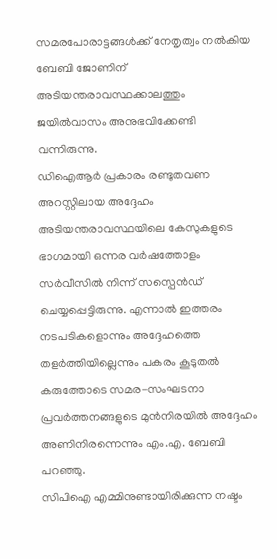സമരപോരാട്ടങ്ങൾക്ക് നേതൃത്വം നൽകിയ ബേബി ജോണിന് അടിയന്തരാവസ്ഥക്കാലത്തും ജയിൽവാസം അനുഭവിക്കേണ്ടി വന്നിരുന്നു.
ഡിഐആർ പ്രകാരം രണ്ടുതവണ അറസ്റ്റിലായ അദ്ദേഹം അടിയന്തരാവസ്ഥയിലെ കേസുകളുടെ ഭാഗമായി ഒന്നര വർഷത്തോളം സർവീസിൽ നിന്ന് സസ്പെൻഡ് ചെയ്യപ്പെട്ടിരുന്നു. എന്നാൽ ഇത്തരം നടപടികളൊന്നും അദ്ദേഹത്തെ തളർത്തിയില്ലെന്നും പകരം കൂടുതൽ കരുത്തോടെ സമര-സംഘടനാ പ്രവർത്തനങ്ങളുടെ മുൻനിരയിൽ അദ്ദേഹം അണിനിരന്നെന്നും എം.എ. ബേബി പറഞ്ഞു.
സിപിഐ എമ്മിനുണ്ടായിരിക്കുന്ന നഷ്ടം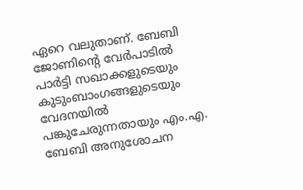ഏറെ വലുതാണ്. ബേബി ജോണിന്റെ വേർപാടിൽ പാർട്ടി സഖാക്കളുടെയും കുടുംബാംഗങ്ങളുടെയും വേദനയിൽ പങ്കുചേരുന്നതായും എം.എ. ബേബി അനുശോചന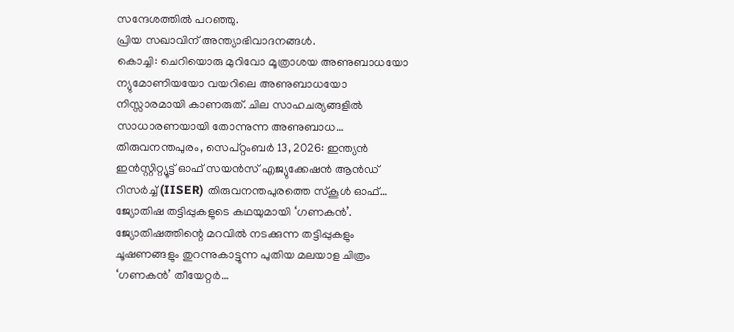സന്ദേശത്തിൽ പറഞ്ഞു.
പ്രിയ സഖാവിന് അന്ത്യാഭിവാദനങ്ങൾ.
കൊച്ചി: ചെറിയൊരു മുറിവോ മൂത്രാശയ അണുബാധയോ ന്യുമോണിയയോ വയറിലെ അണുബാധയോ നിസ്സാരമായി കാണരുത്. ചില സാഹചര്യങ്ങളിൽ സാധാരണയായി തോന്നുന്ന അണുബാധ…
തിരുവനന്തപുരം, സെപ്റ്റംബർ 13, 2026: ഇന്ത്യൻ ഇൻസ്റ്റിറ്റ്യൂട്ട് ഓഫ് സയൻസ് എജ്യുക്കേഷൻ ആൻഡ് റിസർച്ച് (IISER) തിരുവനന്തപുരത്തെ സ്കൂൾ ഓഫ്…
ജ്യോതിഷ തട്ടിപ്പുകളുടെ കഥയുമായി ‘ഗണകൻ’. ജ്യോതിഷത്തിന്റെ മറവിൽ നടക്കുന്ന തട്ടിപ്പുകളും ചൂഷണങ്ങളും തുറന്നുകാട്ടുന്ന പുതിയ മലയാള ചിത്രം ‘ഗണകൻ’ തീയേറ്റർ…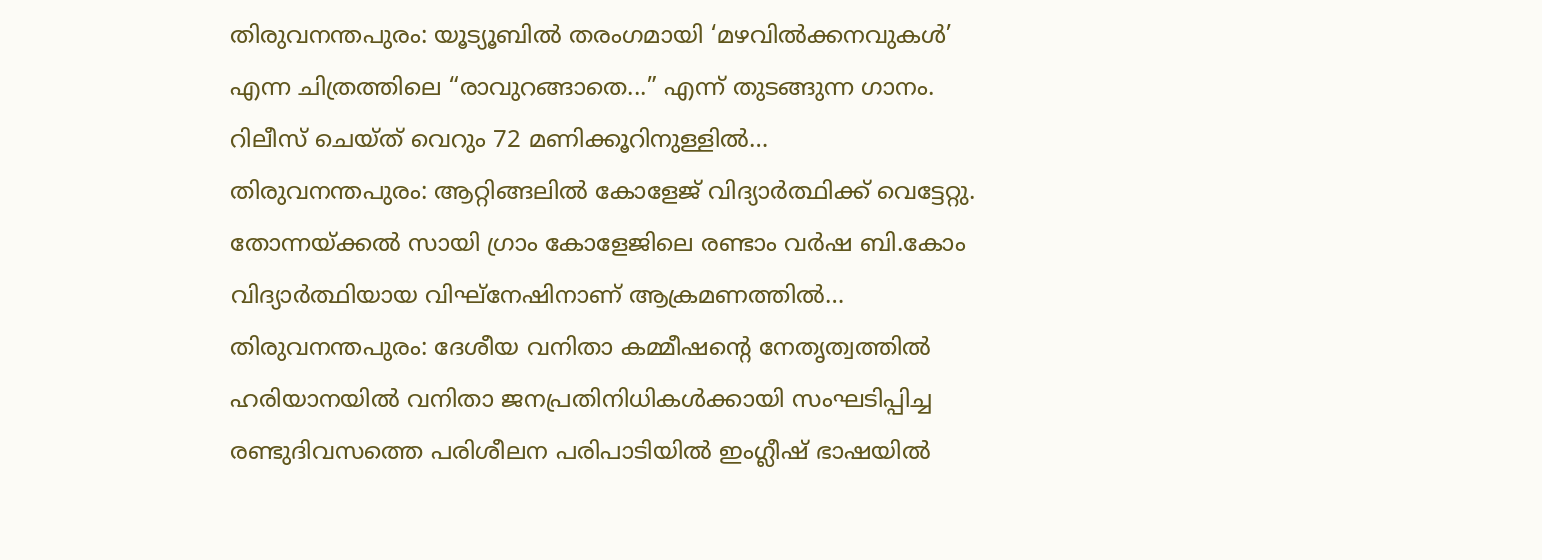തിരുവനന്തപുരം: യൂട്യൂബിൽ തരംഗമായി ‘മഴവിൽക്കനവുകൾ’ എന്ന ചിത്രത്തിലെ “രാവുറങ്ങാതെ...” എന്ന് തുടങ്ങുന്ന ഗാനം. റിലീസ് ചെയ്ത് വെറും 72 മണിക്കൂറിനുള്ളിൽ…
തിരുവനന്തപുരം: ആറ്റിങ്ങലിൽ കോളേജ് വിദ്യാർത്ഥിക്ക് വെട്ടേറ്റു. തോന്നയ്ക്കൽ സായി ഗ്രാം കോളേജിലെ രണ്ടാം വർഷ ബി.കോം വിദ്യാർത്ഥിയായ വിഘ്നേഷിനാണ് ആക്രമണത്തിൽ…
തിരുവനന്തപുരം: ദേശീയ വനിതാ കമ്മീഷന്റെ നേതൃത്വത്തിൽ ഹരിയാനയിൽ വനിതാ ജനപ്രതിനിധികൾക്കായി സംഘടിപ്പിച്ച രണ്ടുദിവസത്തെ പരിശീലന പരിപാടിയിൽ ഇംഗ്ലീഷ് ഭാഷയിൽ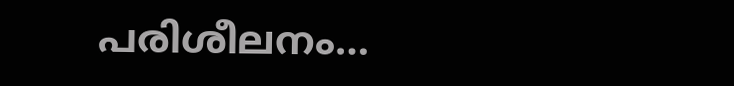പരിശീലനം…